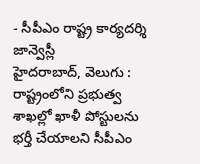- సీపీఎం రాష్ట్ర కార్యదర్శి జాన్వెస్లీ
హైదరాబాద్, వెలుగు : రాష్ట్రంలోని ప్రభుత్వ శాఖల్లో ఖాళీ పోస్టులను భర్తీ చేయాలని సీపీఎం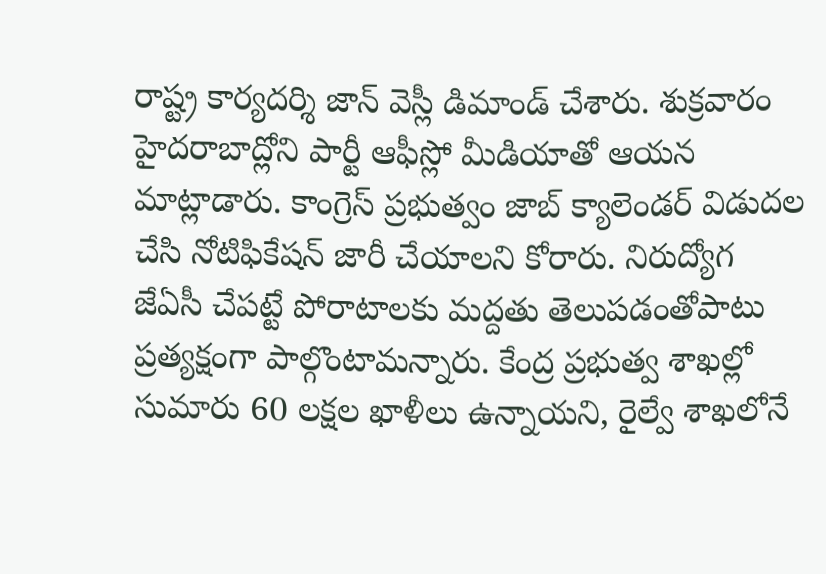రాష్ట్ర కార్యదర్శి జాన్ వెస్లీ డిమాండ్ చేశారు. శుక్రవారం హైదరాబాద్లోని పార్టీ ఆఫీస్లో మీడియాతో ఆయన మాట్లాడారు. కాంగ్రెస్ ప్రభుత్వం జాబ్ క్యాలెండర్ విడుదల చేసి నోటిఫికేషన్ జారీ చేయాలని కోరారు. నిరుద్యోగ జేఏసీ చేపట్టే పోరాటాలకు మద్దతు తెలుపడంతోపాటు ప్రత్యక్షంగా పాల్గొంటామన్నారు. కేంద్ర ప్రభుత్వ శాఖల్లో సుమారు 60 లక్షల ఖాళీలు ఉన్నాయని, రైల్వే శాఖలోనే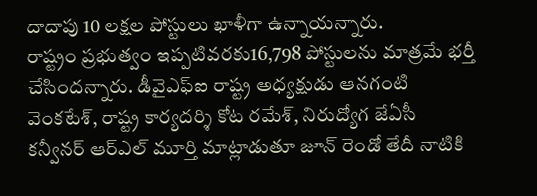దాదాపు 10 లక్షల పోస్టులు ఖాళీగా ఉన్నాయన్నారు.
రాష్ట్రం ప్రభుత్వం ఇప్పటివరకు16,798 పోస్టులను మాత్రమే భర్తీ చేసిందన్నారు. డీవైఎఫ్ఐ రాష్ట్ర అధ్యక్షుడు ఆనగంటి వెంకటేశ్, రాష్ట్ర కార్యదర్శి కోట రమేశ్, నిరుద్యోగ జేఏసీ కన్వీనర్ ఆర్ఎల్ మూర్తి మాట్లాడుతూ జూన్ రెండో తేదీ నాటికి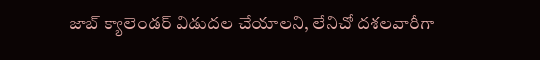జాబ్ క్యాలెండర్ విడుదల చేయాలని, లేనిచో దశలవారీగా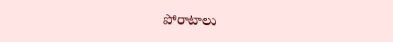పోరాటాలు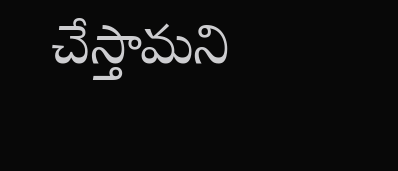చేస్తామని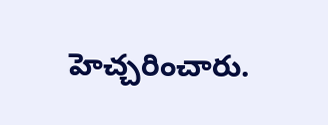హెచ్చరించారు.